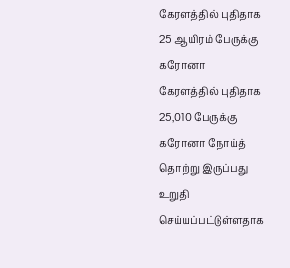கேரளத்தில் புதிதாக 25 ஆயிரம் பேருக்கு கரோனா
கேரளத்தில் புதிதாக 25,010 பேருக்கு கரோனா நோய்த் தொற்று இருப்பது உறுதி செய்யப்பட்டுள்ளதாக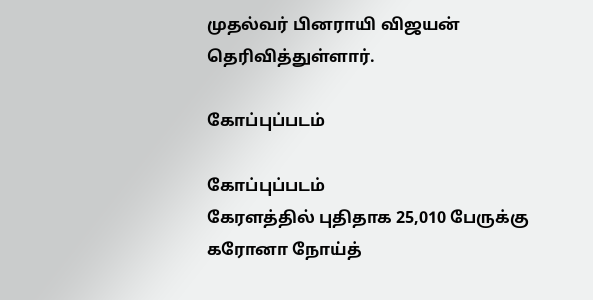முதல்வர் பினராயி விஜயன் தெரிவித்துள்ளார்.

கோப்புப்படம்

கோப்புப்படம்
கேரளத்தில் புதிதாக 25,010 பேருக்கு கரோனா நோய்த்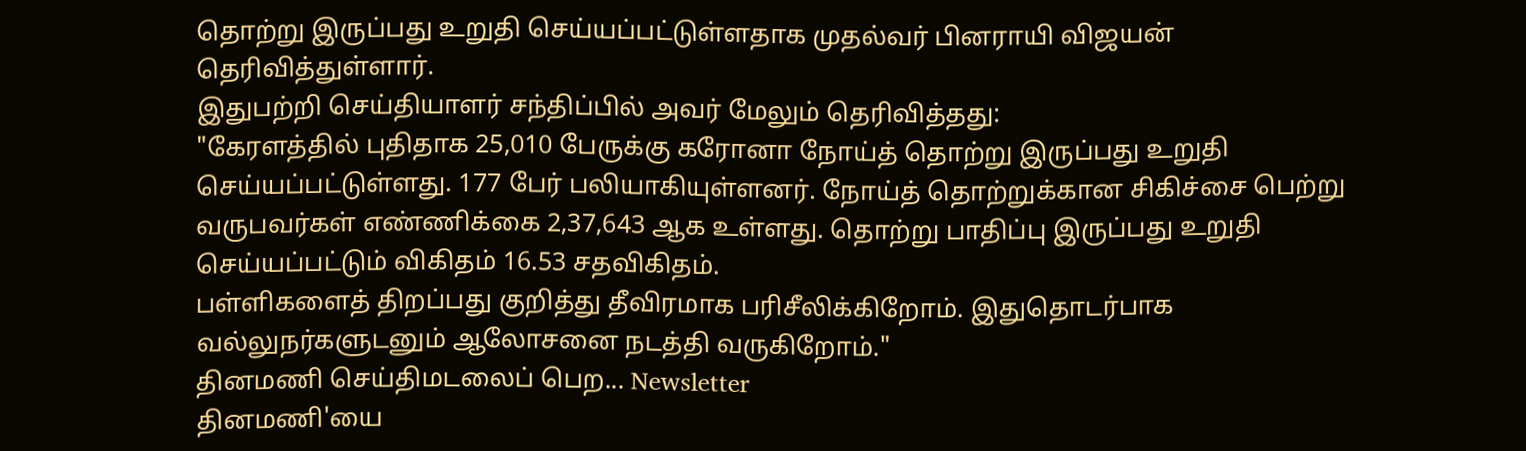தொற்று இருப்பது உறுதி செய்யப்பட்டுள்ளதாக முதல்வர் பினராயி விஜயன் தெரிவித்துள்ளார்.
இதுபற்றி செய்தியாளர் சந்திப்பில் அவர் மேலும் தெரிவித்தது:
"கேரளத்தில் புதிதாக 25,010 பேருக்கு கரோனா நோய்த் தொற்று இருப்பது உறுதி செய்யப்பட்டுள்ளது. 177 பேர் பலியாகியுள்ளனர். நோய்த் தொற்றுக்கான சிகிச்சை பெற்று வருபவர்கள் எண்ணிக்கை 2,37,643 ஆக உள்ளது. தொற்று பாதிப்பு இருப்பது உறுதி செய்யப்பட்டும் விகிதம் 16.53 சதவிகிதம்.
பள்ளிகளைத் திறப்பது குறித்து தீவிரமாக பரிசீலிக்கிறோம். இதுதொடர்பாக வல்லுநர்களுடனும் ஆலோசனை நடத்தி வருகிறோம்."
தினமணி செய்திமடலைப் பெற... Newsletter
தினமணி'யை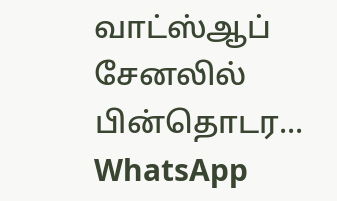வாட்ஸ்ஆப் சேனலில் பின்தொடர... WhatsApp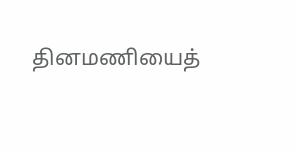தினமணியைத்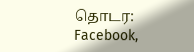தொடர: Facebook,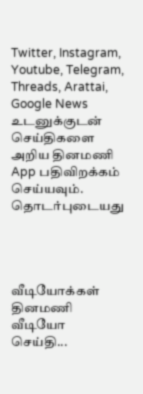Twitter, Instagram, Youtube, Telegram, Threads, Arattai, Google News
உடனுக்குடன் செய்திகளை அறிய தினமணி App பதிவிறக்கம் செய்யவும்.
தொடர்புடையது




வீடியோக்கள்
தினமணி வீடியோ செய்தி...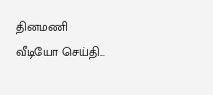தினமணி வீடியோ செய்தி...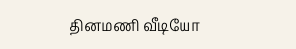தினமணி வீடியோ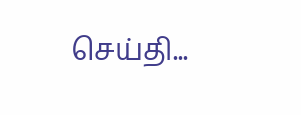செய்தி...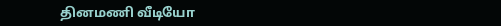தினமணி வீடியோ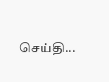செய்தி...